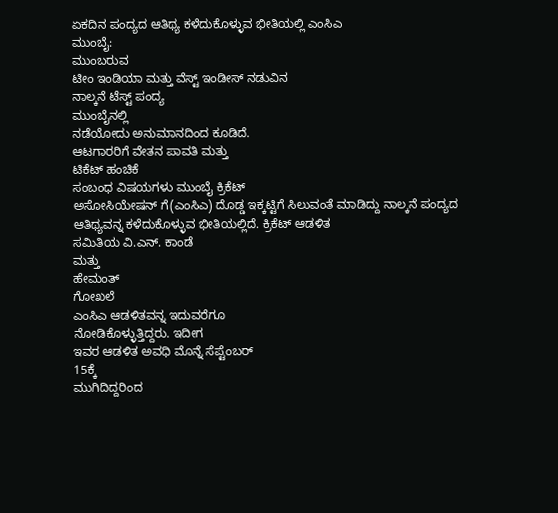ಏಕದಿನ ಪಂದ್ಯದ ಆತಿಥ್ಯ ಕಳೆದುಕೊಳ್ಳುವ ಭೀತಿಯಲ್ಲಿ ಎಂಸಿಎ
ಮುಂಬೈ:
ಮುಂಬರುವ
ಟೀಂ ಇಂಡಿಯಾ ಮತ್ತು ವೆಸ್ಟ್ ಇಂಡೀಸ್ ನಡುವಿನ
ನಾಲ್ಕನೆ ಟೆಸ್ಟ್ ಪಂದ್ಯ
ಮುಂಬೈನಲ್ಲಿ
ನಡೆಯೋದು ಅನುಮಾನದಿಂದ ಕೂಡಿದೆ.
ಆಟಗಾರರಿಗೆ ವೇತನ ಪಾವತಿ ಮತ್ತು
ಟಿಕೆಟ್ ಹಂಚಿಕೆ
ಸಂಬಂಧ ವಿಷಯಗಳು ಮುಂಬೈ ಕ್ರಿಕೆಟ್
ಅಸೋಸಿಯೇಷನ್ ಗೆ(ಎಂಸಿಎ) ದೊಡ್ಡ ಇಕ್ಕಟ್ಟಿಗೆ ಸಿಲುವಂತೆ ಮಾಡಿದ್ದು ನಾಲ್ಕನೆ ಪಂದ್ಯದ ಆತಿಥ್ಯವನ್ನ ಕಳೆದುಕೊಳ್ಳುವ ಭೀತಿಯಲ್ಲಿದೆ. ಕ್ರಿಕೆಟ್ ಆಡಳಿತ
ಸಮಿತಿಯ ವಿ.ಎನ್. ಕಾಂಡೆ
ಮತ್ತು
ಹೇಮಂತ್
ಗೋಖಲೆ
ಎಂಸಿಎ ಆಡಳಿತವನ್ನ ಇದುವರೆಗೂ
ನೋಡಿಕೊಳ್ಳುತ್ತಿದ್ದರು. ಇದೀಗ
ಇವರ ಆಡಳಿತ ಅವಧಿ ಮೊನ್ನೆ ಸೆಪ್ಟೆಂಬರ್
15ಕ್ಕೆ
ಮುಗಿದಿದ್ದರಿಂದ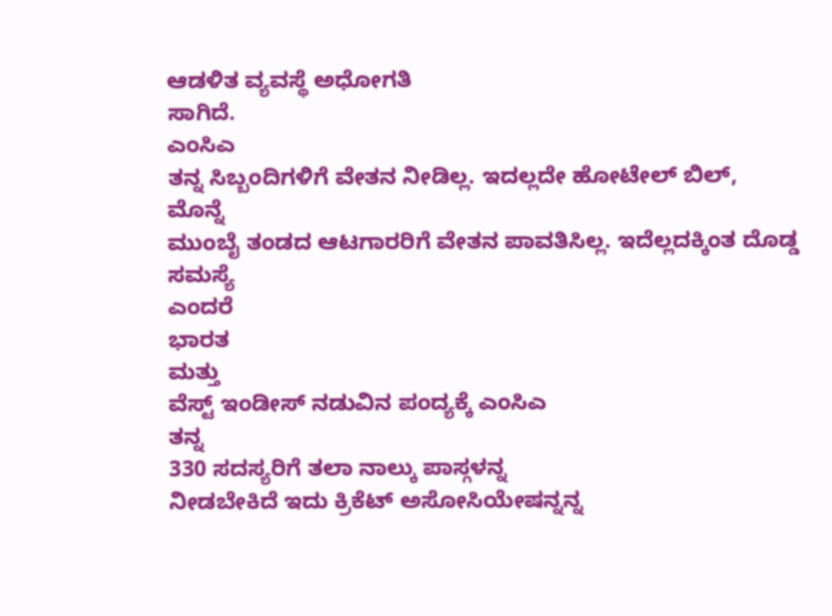ಆಡಳಿತ ವ್ಯವಸ್ಥೆ ಅಧೋಗತಿ
ಸಾಗಿದೆ.
ಎಂಸಿಎ
ತನ್ನ ಸಿಬ್ಬಂದಿಗಳಿಗೆ ವೇತನ ನೀಡಿಲ್ಲ. ಇದಲ್ಲದೇ ಹೋಟೇಲ್ ಬಿಲ್,
ಮೊನ್ನೆ
ಮುಂಬೈ ತಂಡದ ಆಟಗಾರರಿಗೆ ವೇತನ ಪಾವತಿಸಿಲ್ಲ. ಇದೆಲ್ಲದಕ್ಕಿಂತ ದೊಡ್ಡ ಸಮಸ್ಯೆ
ಎಂದರೆ
ಭಾರತ
ಮತ್ತು
ವೆಸ್ಟ್ ಇಂಡೀಸ್ ನಡುವಿನ ಪಂದ್ಯಕ್ಕೆ ಎಂಸಿಎ
ತನ್ನ
330 ಸದಸ್ಯರಿಗೆ ತಲಾ ನಾಲ್ಕು ಪಾಸ್ಗಳನ್ನ
ನೀಡಬೇಕಿದೆ ಇದು ಕ್ರಿಕೆಟ್ ಅಸೋಸಿಯೇಷನ್ನನ್ನ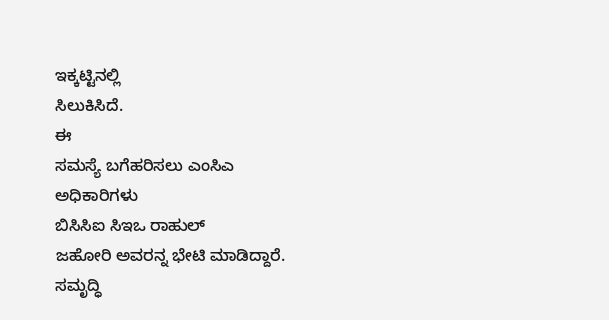ಇಕ್ಕಟ್ಟಿನಲ್ಲಿ
ಸಿಲುಕಿಸಿದೆ.
ಈ
ಸಮಸ್ಯೆ ಬಗೆಹರಿಸಲು ಎಂಸಿಎ
ಅಧಿಕಾರಿಗಳು
ಬಿಸಿಸಿಐ ಸಿಇಒ ರಾಹುಲ್
ಜಹೋರಿ ಅವರನ್ನ ಭೇಟಿ ಮಾಡಿದ್ದಾರೆ.
ಸಮೃದ್ಧಿ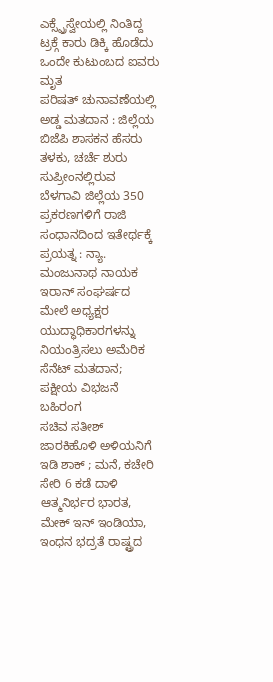ಎಕ್ಸ್ಪ್ರೆಸ್ವೇಯಲ್ಲಿ ನಿಂತಿದ್ದ ಟ್ರಕ್ಗೆ ಕಾರು ಡಿಕ್ಕಿ ಹೊಡೆದು ಒಂದೇ ಕುಟುಂಬದ ಐವರು ಮೃತ
ಪರಿಷತ್ ಚುನಾವಣೆಯಲ್ಲಿ ಅಡ್ಡ ಮತದಾನ : ಜಿಲ್ಲೆಯ ಬಿಜೆಪಿ ಶಾಸಕನ ಹೆಸರು ತಳಕು, ಚರ್ಚೆ ಶುರು
ಸುಪ್ರೀಂನಲ್ಲಿರುವ ಬೆಳಗಾವಿ ಜಿಲ್ಲೆಯ 350 ಪ್ರಕರಣಗಳಿಗೆ ರಾಜಿ ಸಂಧಾನದಿಂದ ಇತೇರ್ಥಕ್ಕೆ ಪ್ರಯತ್ನ : ನ್ಯಾ. ಮಂಜುನಾಥ ನಾಯಕ
ಇರಾನ್ ಸಂಘರ್ಷದ ಮೇಲೆ ಅಧ್ಯಕ್ಷರ ಯುದ್ಧಾಧಿಕಾರಗಳನ್ನು ನಿಯಂತ್ರಿಸಲು ಅಮೆರಿಕ ಸೆನೆಟ್ ಮತದಾನ; ಪಕ್ಷೀಯ ವಿಭಜನೆ ಬಹಿರಂಗ
ಸಚಿವ ಸತೀಶ್ ಜಾರಕಿಹೊಳಿ ಅಳಿಯನಿಗೆ ಇಡಿ ಶಾಕ್ ; ಮನೆ, ಕಚೇರಿ ಸೇರಿ 6 ಕಡೆ ದಾಳಿ
ಆತ್ಮನಿರ್ಭರ ಭಾರತ, ಮೇಕ್ ಇನ್ ಇಂಡಿಯಾ, ಇಂಧನ ಭದ್ರತೆ ರಾಷ್ಟ್ರದ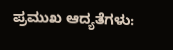ಪ್ರಮುಖ ಆದ್ಯತೆಗಳು: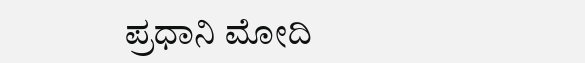ಪ್ರಧಾನಿ ಮೋದಿ